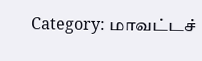Category: மாவட்டச்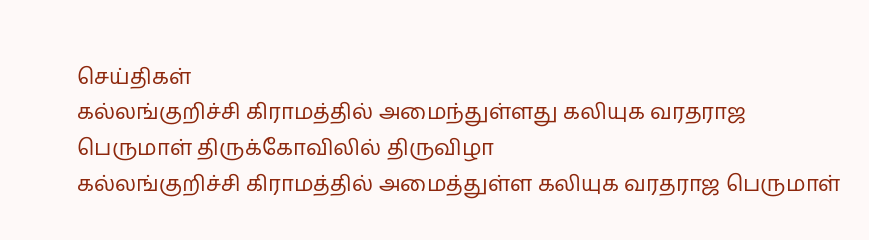செய்திகள்
கல்லங்குறிச்சி கிராமத்தில் அமைந்துள்ளது கலியுக வரதராஜ பெருமாள் திருக்கோவிலில் திருவிழா
கல்லங்குறிச்சி கிராமத்தில் அமைத்துள்ள கலியுக வரதராஜ பெருமாள்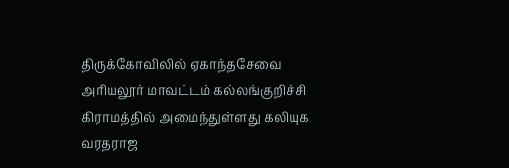திருக்கோவிலில் ஏகாந்தசேவை அரியலூர் மாவட்டம் கல்லங்குறிச்சி கிராமத்தில் அமைந்துள்ளது கலியுக வரதராஜ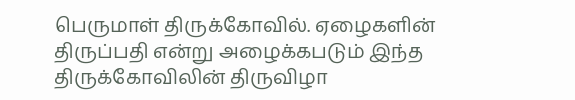பெருமாள் திருக்கோவில். ஏழைகளின் திருப்பதி என்று அழைக்கபடும் இந்த திருக்கோவிலின் திருவிழா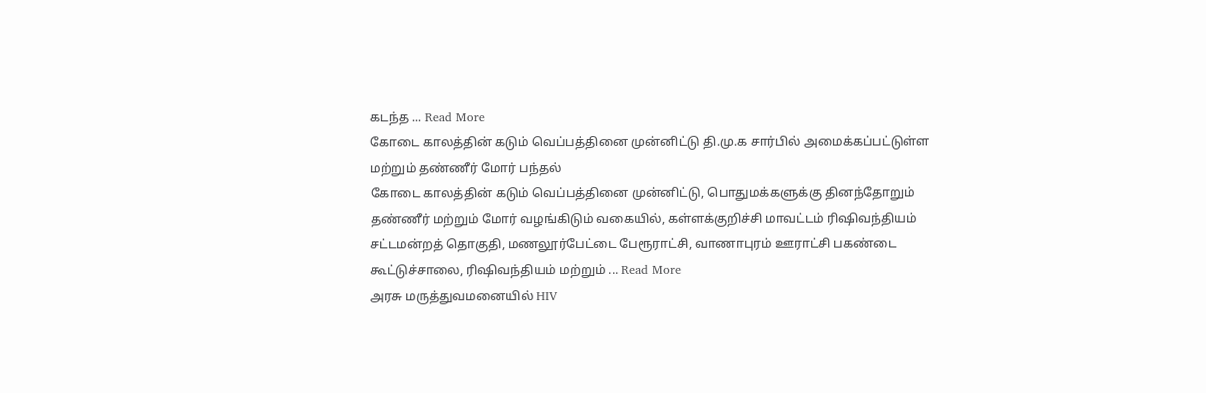கடந்த ... Read More
கோடை காலத்தின் கடும் வெப்பத்தினை முன்னிட்டு தி.மு.க சார்பில் அமைக்கப்பட்டுள்ள மற்றும் தண்ணீர் மோர் பந்தல்
கோடை காலத்தின் கடும் வெப்பத்தினை முன்னிட்டு, பொதுமக்களுக்கு தினந்தோறும் தண்ணீர் மற்றும் மோர் வழங்கிடும் வகையில், கள்ளக்குறிச்சி மாவட்டம் ரிஷிவந்தியம் சட்டமன்றத் தொகுதி, மணலூர்பேட்டை பேரூராட்சி, வாணாபுரம் ஊராட்சி பகண்டை கூட்டுச்சாலை, ரிஷிவந்தியம் மற்றும் ... Read More
அரசு மருத்துவமனையில் HIV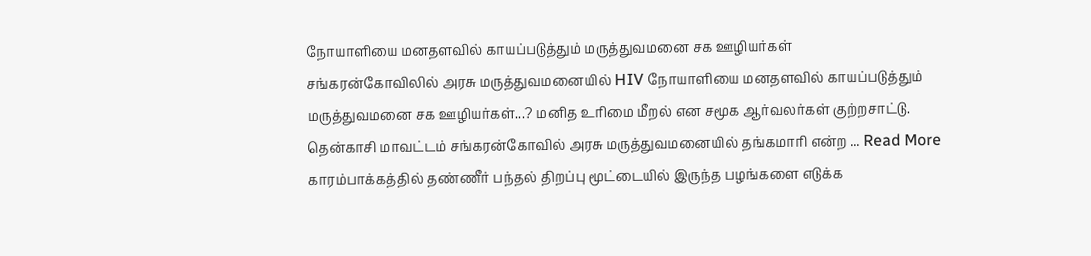நோயாளியை மனதளவில் காயப்படுத்தும் மருத்துவமனை சக ஊழியர்கள்
சங்கரன்கோவிலில் அரசு மருத்துவமனையில் HIV நோயாளியை மனதளவில் காயப்படுத்தும் மருத்துவமனை சக ஊழியர்கள்...? மனித உரிமை மீறல் என சமூக ஆர்வலர்கள் குற்றசாட்டு. தென்காசி மாவட்டம் சங்கரன்கோவில் அரசு மருத்துவமனையில் தங்கமாரி என்ற ... Read More
காரம்பாக்கத்தில் தண்ணீர் பந்தல் திறப்பு மூட்டையில் இருந்த பழங்களை எடுக்க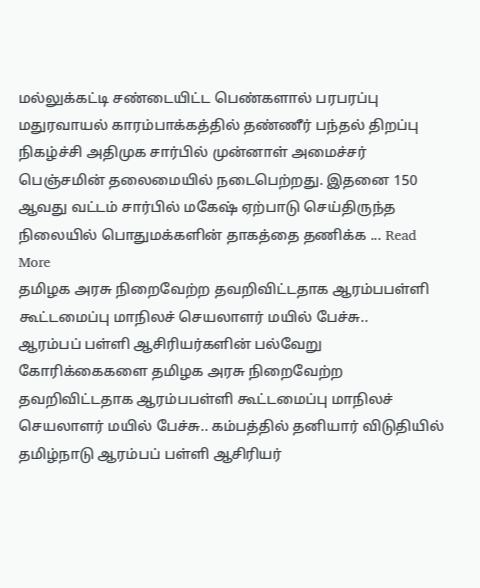மல்லுக்கட்டி சண்டையிட்ட பெண்களால் பரபரப்பு
மதுரவாயல் காரம்பாக்கத்தில் தண்ணீர் பந்தல் திறப்பு நிகழ்ச்சி அதிமுக சார்பில் முன்னாள் அமைச்சர் பெஞ்சமின் தலைமையில் நடைபெற்றது. இதனை 150 ஆவது வட்டம் சார்பில் மகேஷ் ஏற்பாடு செய்திருந்த நிலையில் பொதுமக்களின் தாகத்தை தணிக்க ... Read More
தமிழக அரசு நிறைவேற்ற தவறிவிட்டதாக ஆரம்பபள்ளி கூட்டமைப்பு மாநிலச் செயலாளர் மயில் பேச்சு..
ஆரம்பப் பள்ளி ஆசிரியர்களின் பல்வேறு கோரிக்கைகளை தமிழக அரசு நிறைவேற்ற தவறிவிட்டதாக ஆரம்பபள்ளி கூட்டமைப்பு மாநிலச் செயலாளர் மயில் பேச்சு.. கம்பத்தில் தனியார் விடுதியில் தமிழ்நாடு ஆரம்பப் பள்ளி ஆசிரியர்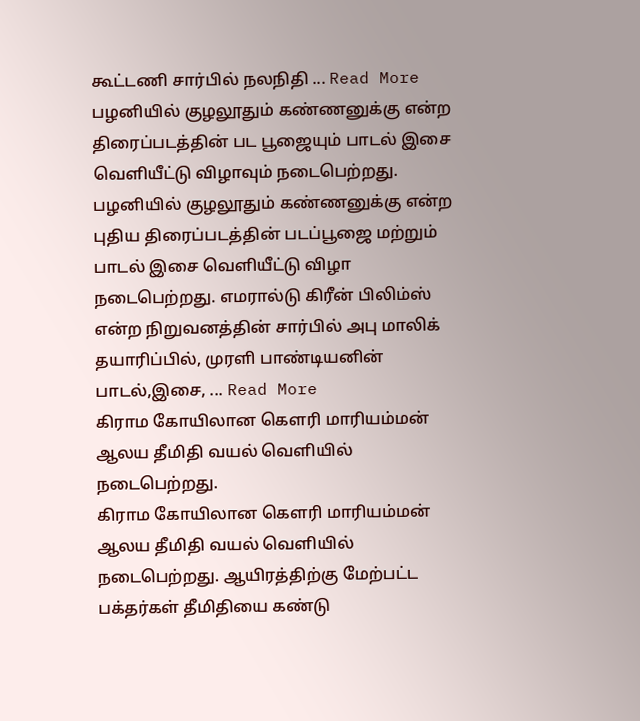கூட்டணி சார்பில் நலநிதி ... Read More
பழனியில் குழலூதும் கண்ணனுக்கு என்ற திரைப்படத்தின் பட பூஜையும் பாடல் இசை வெளியீட்டு விழாவும் நடைபெற்றது.
பழனியில் குழலூதும் கண்ணனுக்கு என்ற புதிய திரைப்படத்தின் படப்பூஜை மற்றும் பாடல் இசை வெளியீட்டு விழா நடைபெற்றது. எமரால்டு கிரீன் பிலிம்ஸ் என்ற நிறுவனத்தின் சார்பில் அபு மாலிக் தயாரிப்பில், முரளி பாண்டியனின் பாடல்,இசை, ... Read More
கிராம கோயிலான கெளரி மாரியம்மன் ஆலய தீமிதி வயல் வெளியில் நடைபெற்றது.
கிராம கோயிலான கெளரி மாரியம்மன் ஆலய தீமிதி வயல் வெளியில் நடைபெற்றது. ஆயிரத்திற்கு மேற்பட்ட பக்தர்கள் தீமிதியை கண்டு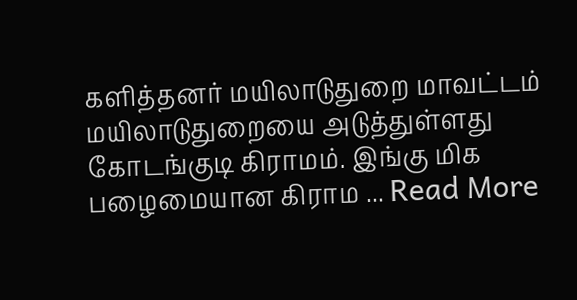களித்தனர் மயிலாடுதுறை மாவட்டம் மயிலாடுதுறையை அடுத்துள்ளது கோடங்குடி கிராமம். இங்கு மிக பழைமையான கிராம ... Read More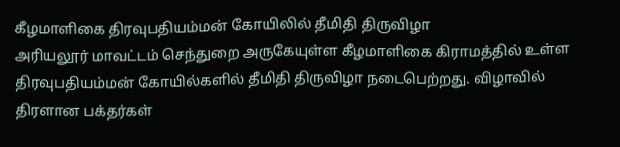கீழமாளிகை திரவுபதியம்மன் கோயிலில் தீமிதி திருவிழா
அரியலூர் மாவட்டம் செந்துறை அருகேயுள்ள கீழமாளிகை கிராமத்தில் உள்ள திரவுபதியம்மன் கோயில்களில் தீமிதி திருவிழா நடைபெற்றது. விழாவில் திரளான பக்தர்கள்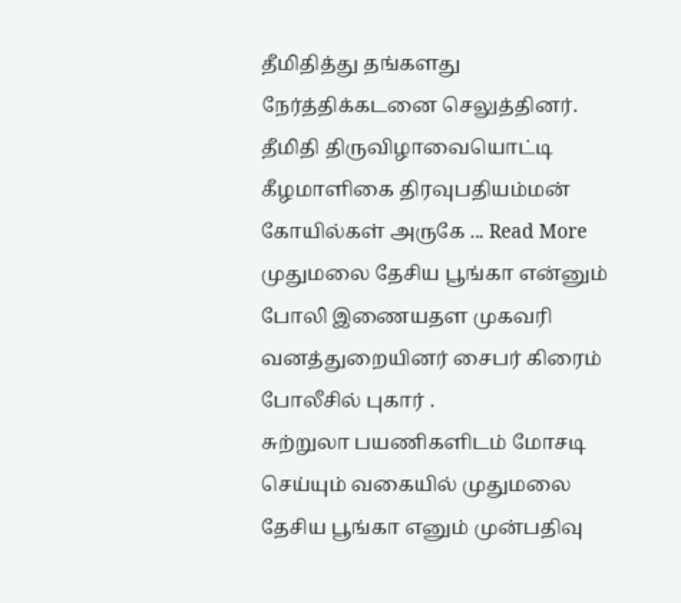தீமிதித்து தங்களது நேர்த்திக்கடனை செலுத்தினர். தீமிதி திருவிழாவையொட்டி கீழமாளிகை திரவுபதியம்மன் கோயில்கள் அருகே ... Read More
முதுமலை தேசிய பூங்கா என்னும் போலி இணையதள முகவரி வனத்துறையினர் சைபர் கிரைம் போலீசில் புகார் .
சுற்றுலா பயணிகளிடம் மோசடி செய்யும் வகையில் முதுமலை தேசிய பூங்கா எனும் முன்பதிவு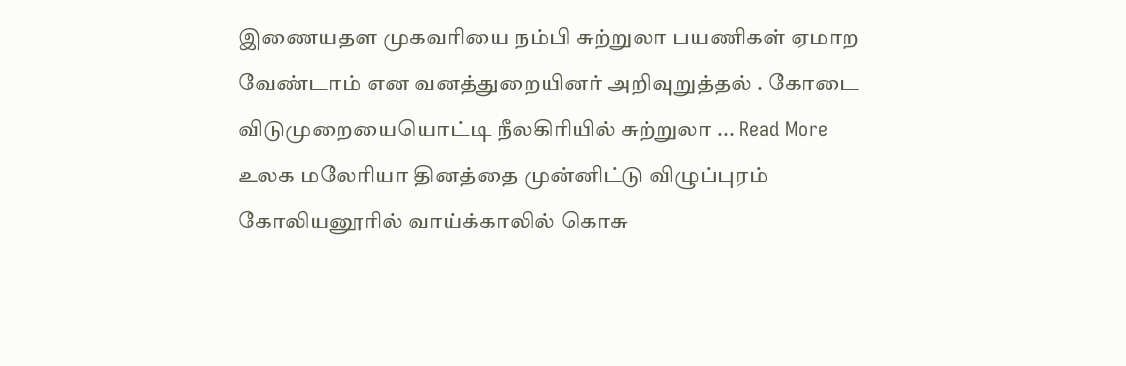இணையதள முகவரியை நம்பி சுற்றுலா பயணிகள் ஏமாற வேண்டாம் என வனத்துறையினர் அறிவுறுத்தல் . கோடை விடுமுறையையொட்டி நீலகிரியில் சுற்றுலா ... Read More
உலக மலேரியா தினத்தை முன்னிட்டு விழுப்புரம் கோலியனூரில் வாய்க்காலில் கொசு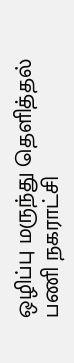ஒழிப்பு மருந்து தெளித்தல் பணி நகராட்சி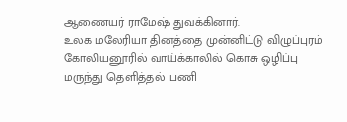ஆணையர் ராமேஷ் துவக்கினார்.
உலக மலேரியா தினத்தை முன்னிட்டு விழுப்புரம் கோலியனூரில் வாய்க்காலில் கொசு ஒழிப்பு மருந்து தெளித்தல் பணி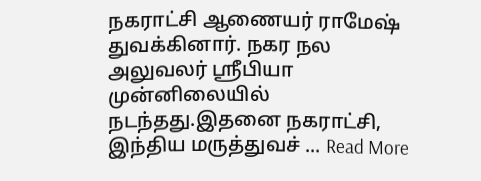நகராட்சி ஆணையர் ராமேஷ் துவக்கினார். நகர நல அலுவலர் ஸ்ரீபியா முன்னிலையில் நடந்தது.இதனை நகராட்சி, இந்திய மருத்துவச் ... Read More